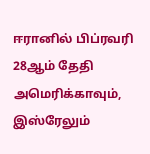ஈரானில் பிப்ரவரி 28ஆம் தேதி அமெரிக்காவும், இஸ்ரேலும்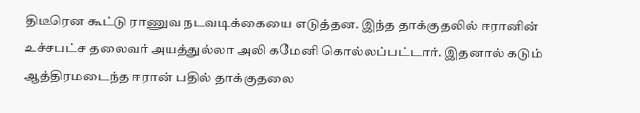திடீரென கூட்டு ராணுவ நடவடிக்கையை எடுத்தன. இந்த தாக்குதலில் ஈரானின் உச்சபட்ச தலைவர் அயத்துல்லா அலி கமேனி கொல்லப்பட்டார். இதனால் கடும் ஆத்திரமடைந்த ஈரான் பதில் தாக்குதலை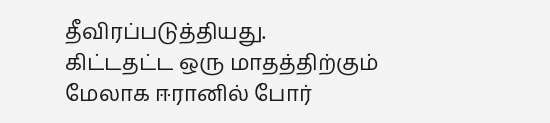தீவிரப்படுத்தியது.
கிட்டதட்ட ஒரு மாதத்திற்கும் மேலாக ஈரானில் போர்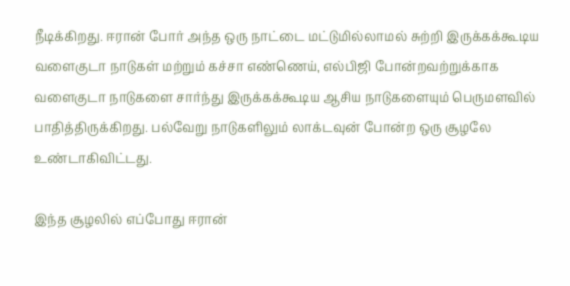நீடிக்கிறது. ஈரான் போர் அந்த ஒரு நாட்டை மட்டுமில்லாமல் சுற்றி இருக்கக்கூடிய வளைகுடா நாடுகள் மற்றும் கச்சா எண்ணெய், எல்பிஜி போன்றவற்றுக்காக வளைகுடா நாடுகளை சார்ந்து இருக்கக்கூடிய ஆசிய நாடுகளையும் பெருமளவில் பாதித்திருக்கிறது. பல்வேறு நாடுகளிலும் லாக்டவுன் போன்ற ஒரு சூழலே உண்டாகிவிட்டது.

இந்த சூழலில் எப்போது ஈரான்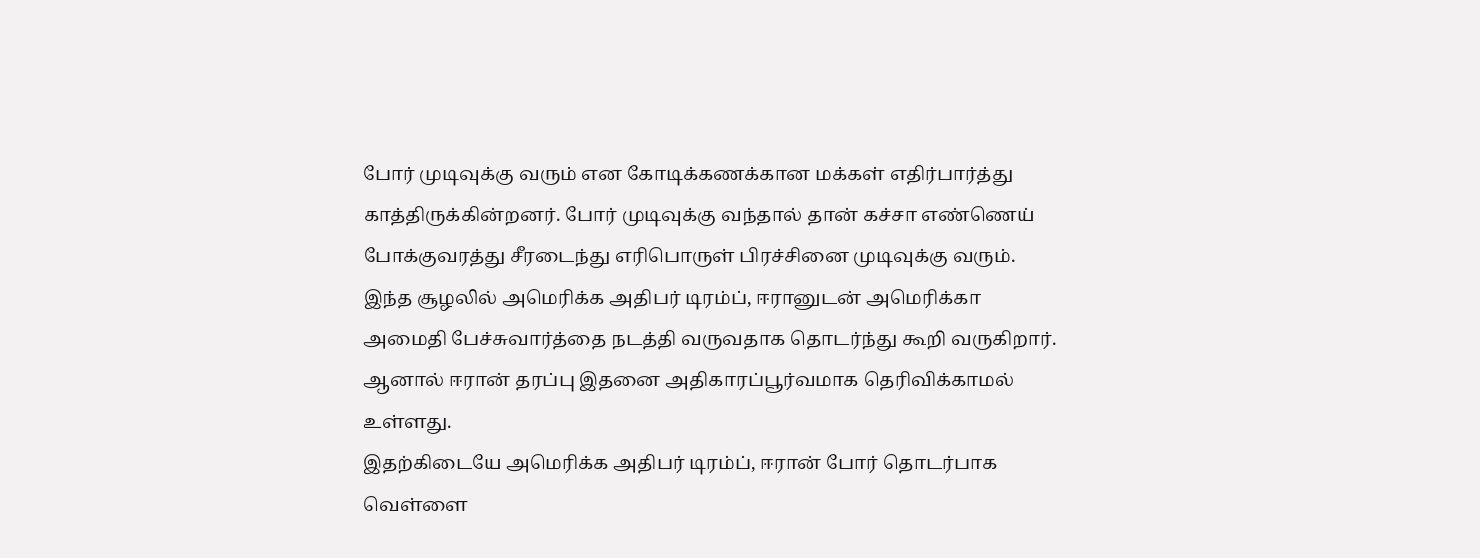போர் முடிவுக்கு வரும் என கோடிக்கணக்கான மக்கள் எதிர்பார்த்து காத்திருக்கின்றனர். போர் முடிவுக்கு வந்தால் தான் கச்சா எண்ணெய் போக்குவரத்து சீரடைந்து எரிபொருள் பிரச்சினை முடிவுக்கு வரும். இந்த சூழலில் அமெரிக்க அதிபர் டிரம்ப், ஈரானுடன் அமெரிக்கா அமைதி பேச்சுவார்த்தை நடத்தி வருவதாக தொடர்ந்து கூறி வருகிறார். ஆனால் ஈரான் தரப்பு இதனை அதிகாரப்பூர்வமாக தெரிவிக்காமல் உள்ளது.
இதற்கிடையே அமெரிக்க அதிபர் டிரம்ப், ஈரான் போர் தொடர்பாக வெள்ளை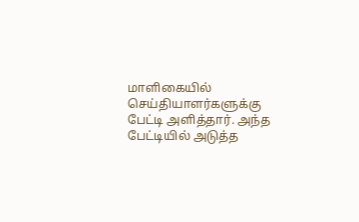மாளிகையில் செய்தியாளர்களுக்கு பேட்டி அளித்தார். அந்த பேட்டியில் அடுத்த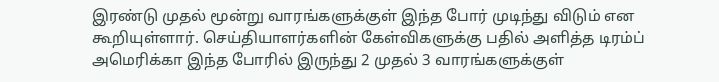இரண்டு முதல் மூன்று வாரங்களுக்குள் இந்த போர் முடிந்து விடும் என கூறியுள்ளார். செய்தியாளர்களின் கேள்விகளுக்கு பதில் அளித்த டிரம்ப் அமெரிக்கா இந்த போரில் இருந்து 2 முதல் 3 வாரங்களுக்குள்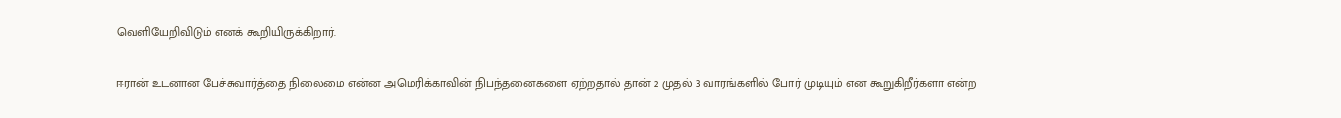வெளியேறிவிடும் எனக் கூறியிருக்கிறார்.

ஈரான் உடனான பேச்சுவார்த்தை நிலைமை என்ன அமெரிக்காவின் நிபந்தனைகளை ஏற்றதால் தான் 2 முதல் 3 வாரங்களில் போர் முடியும் என கூறுகிறீர்களா என்ற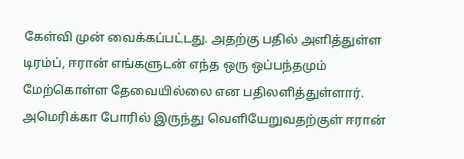கேள்வி முன் வைக்கப்பட்டது. அதற்கு பதில் அளித்துள்ள டிரம்ப், ஈரான் எங்களுடன் எந்த ஒரு ஒப்பந்தமும் மேற்கொள்ள தேவையில்லை என பதிலளித்துள்ளார். அமெரிக்கா போரில் இருந்து வெளியேறுவதற்குள் ஈரான்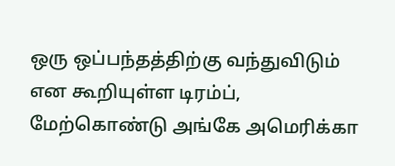ஒரு ஒப்பந்தத்திற்கு வந்துவிடும் என கூறியுள்ள டிரம்ப், மேற்கொண்டு அங்கே அமெரிக்கா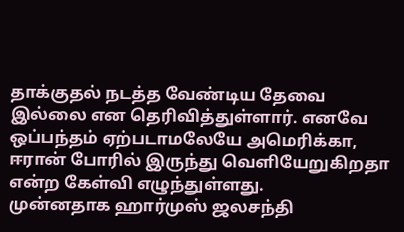தாக்குதல் நடத்த வேண்டிய தேவை இல்லை என தெரிவித்துள்ளார். எனவே ஒப்பந்தம் ஏற்படாமலேயே அமெரிக்கா, ஈரான் போரில் இருந்து வெளியேறுகிறதா என்ற கேள்வி எழுந்துள்ளது.
முன்னதாக ஹார்முஸ் ஜலசந்தி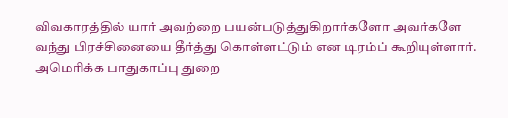விவகாரத்தில் யார் அவற்றை பயன்படுத்துகிறார்களோ அவர்களே வந்து பிரச்சினையை தீர்த்து கொள்ளட்டும் என டிரம்ப் கூறியுள்ளார். அமெரிக்க பாதுகாப்பு துறை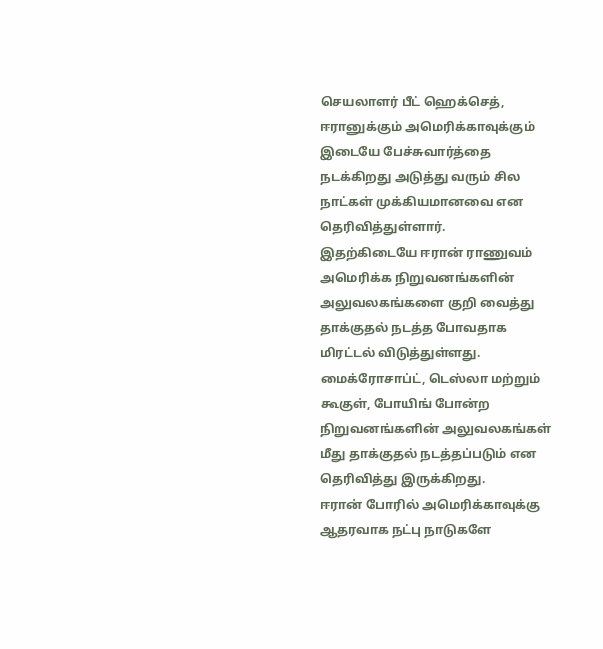செயலாளர் பீட் ஹெக்செத், ஈரானுக்கும் அமெரிக்காவுக்கும் இடையே பேச்சுவார்த்தை நடக்கிறது அடுத்து வரும் சில நாட்கள் முக்கியமானவை என தெரிவித்துள்ளார்.
இதற்கிடையே ஈரான் ராணுவம் அமெரிக்க நிறுவனங்களின் அலுவலகங்களை குறி வைத்து தாக்குதல் நடத்த போவதாக மிரட்டல் விடுத்துள்ளது. மைக்ரோசாப்ட், டெஸ்லா மற்றும் கூகுள், போயிங் போன்ற நிறுவனங்களின் அலுவலகங்கள் மீது தாக்குதல் நடத்தப்படும் என தெரிவித்து இருக்கிறது.
ஈரான் போரில் அமெரிக்காவுக்கு ஆதரவாக நட்பு நாடுகளே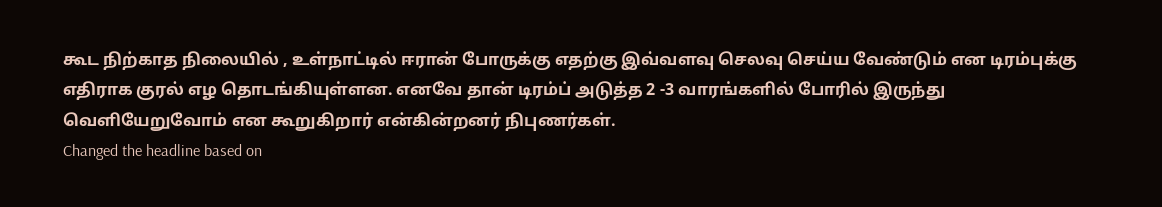கூட நிற்காத நிலையில் , உள்நாட்டில் ஈரான் போருக்கு எதற்கு இவ்வளவு செலவு செய்ய வேண்டும் என டிரம்புக்கு எதிராக குரல் எழ தொடங்கியுள்ளன. எனவே தான் டிரம்ப் அடுத்த 2 -3 வாரங்களில் போரில் இருந்து வெளியேறுவோம் என கூறுகிறார் என்கின்றனர் நிபுணர்கள்.
Changed the headline based on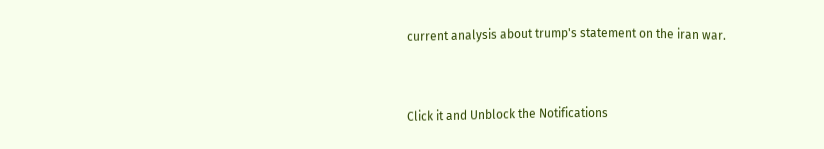current analysis about trump's statement on the iran war.


Click it and Unblock the Notifications